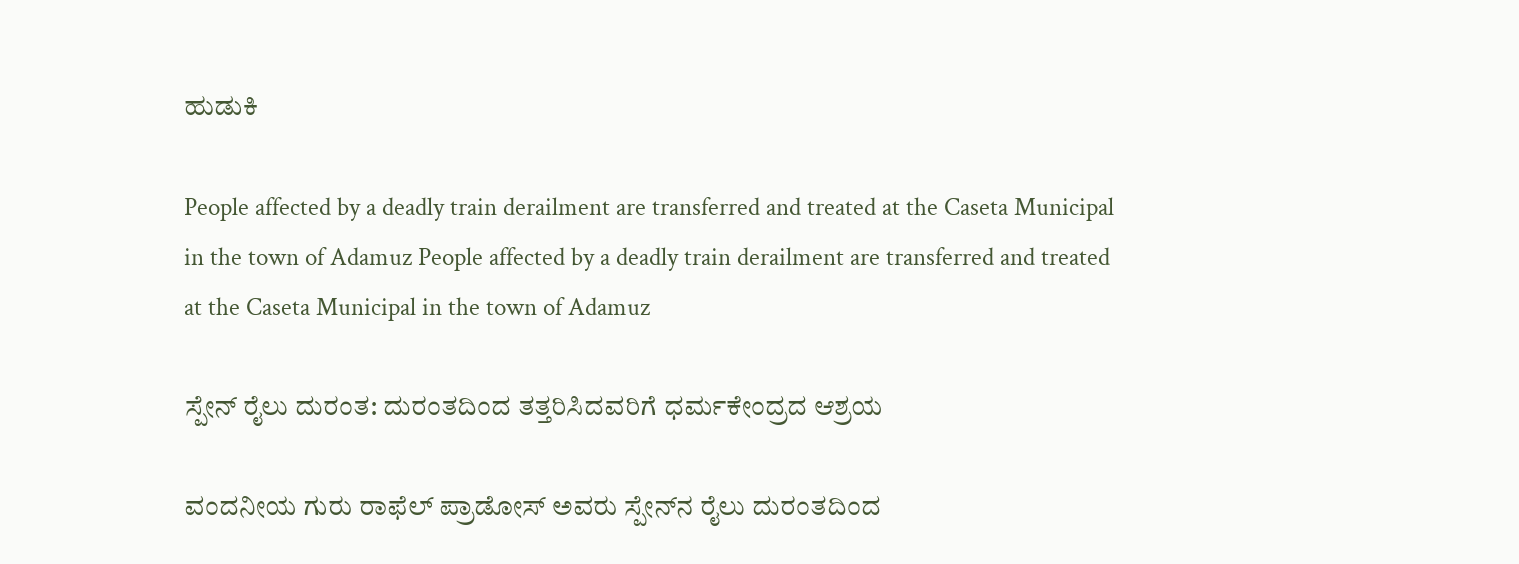ಹುಡುಕಿ

People affected by a deadly train derailment are transferred and treated at the Caseta Municipal in the town of Adamuz People affected by a deadly train derailment are transferred and treated at the Caseta Municipal in the town of Adamuz

ಸ್ಪೇನ್ ರೈಲು ದುರಂತ: ದುರಂತದಿಂದ ತತ್ತರಿಸಿದವರಿಗೆ ಧರ್ಮಕೇಂದ್ರದ ಆಶ್ರಯ

ವಂದನೀಯ ಗುರು ರಾಫೆಲ್ ಪ್ರಾಡೋಸ್ ಅವರು ಸ್ಪೇನ್‌ನ ರೈಲು ದುರಂತದಿಂದ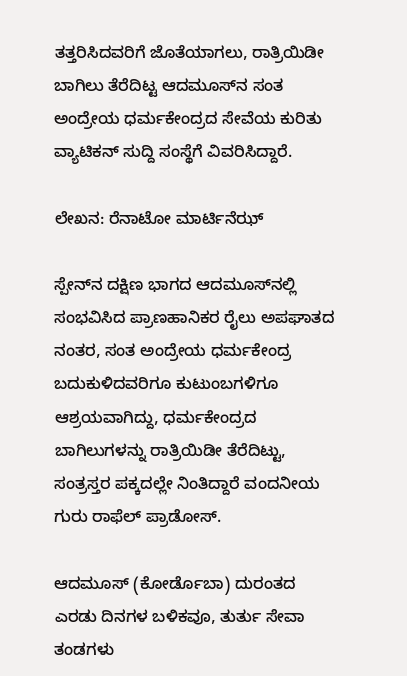ತತ್ತರಿಸಿದವರಿಗೆ ಜೊತೆಯಾಗಲು, ರಾತ್ರಿಯಿಡೀ ಬಾಗಿಲು ತೆರೆದಿಟ್ಟ ಆದಮೂಸ್‌ನ ಸಂತ ಅಂದ್ರೇಯ ಧರ್ಮಕೇಂದ್ರದ ಸೇವೆಯ ಕುರಿತು ವ್ಯಾಟಿಕನ್ ಸುದ್ದಿ ಸಂಸ್ಥೆಗೆ ವಿವರಿಸಿದ್ದಾರೆ.

ಲೇಖನ: ರೆನಾಟೋ ಮಾರ್ಟಿನೆಝ್

ಸ್ಪೇನ್‌ನ ದಕ್ಷಿಣ ಭಾಗದ ಆದಮೂಸ್‌ನಲ್ಲಿ ಸಂಭವಿಸಿದ ಪ್ರಾಣಹಾನಿಕರ ರೈಲು ಅಪಘಾತದ ನಂತರ, ಸಂತ ಅಂದ್ರೇಯ ಧರ್ಮಕೇಂದ್ರ ಬದುಕುಳಿದವರಿಗೂ ಕುಟುಂಬಗಳಿಗೂ ಆಶ್ರಯವಾಗಿದ್ದು, ಧರ್ಮಕೇಂದ್ರದ ಬಾಗಿಲುಗಳನ್ನು ರಾತ್ರಿಯಿಡೀ ತೆರೆದಿಟ್ಟು, ಸಂತ್ರಸ್ತರ ಪಕ್ಕದಲ್ಲೇ ನಿಂತಿದ್ದಾರೆ ವಂದನೀಯ ಗುರು ರಾಫೆಲ್ ಪ್ರಾಡೋಸ್.

ಆದಮೂಸ್ (ಕೋರ್ಡೊಬಾ) ದುರಂತದ ಎರಡು ದಿನಗಳ ಬಳಿಕವೂ, ತುರ್ತು ಸೇವಾ ತಂಡಗಳು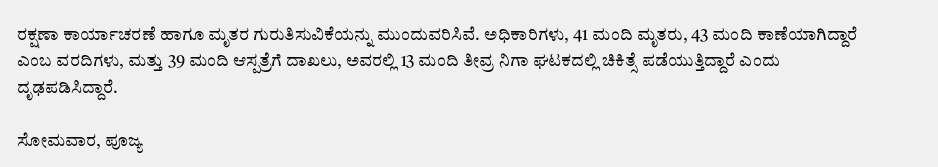ರಕ್ಷಣಾ ಕಾರ್ಯಾಚರಣೆ ಹಾಗೂ ಮೃತರ ಗುರುತಿಸುವಿಕೆಯನ್ನು ಮುಂದುವರಿಸಿವೆ. ಅಧಿಕಾರಿಗಳು, 41 ಮಂದಿ ಮೃತರು, 43 ಮಂದಿ ಕಾಣೆಯಾಗಿದ್ದಾರೆ ಎಂಬ ವರದಿಗಳು, ಮತ್ತು 39 ಮಂದಿ ಆಸ್ಪತ್ರೆಗೆ ದಾಖಲು, ಅವರಲ್ಲಿ 13 ಮಂದಿ ತೀವ್ರ ನಿಗಾ ಘಟಕದಲ್ಲಿ ಚಿಕಿತ್ಸೆ ಪಡೆಯುತ್ತಿದ್ದಾರೆ ಎಂದು ದೃಢಪಡಿಸಿದ್ದಾರೆ.

ಸೋಮವಾರ, ಪೂಜ್ಯ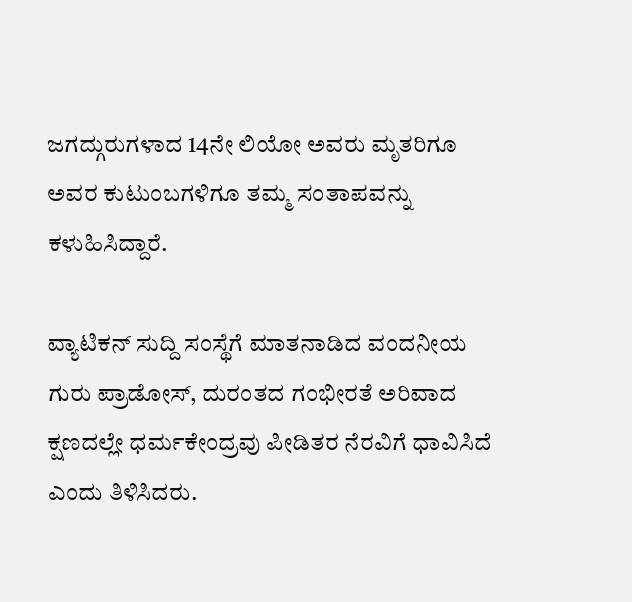ಜಗದ್ಗುರುಗಳಾದ 14ನೇ ಲಿಯೋ ಅವರು ಮೃತರಿಗೂ ಅವರ ಕುಟುಂಬಗಳಿಗೂ ತಮ್ಮ ಸಂತಾಪವನ್ನು ಕಳುಹಿಸಿದ್ದಾರೆ.

ವ್ಯಾಟಿಕನ್ ಸುದ್ದಿ ಸಂಸ್ಥೆಗೆ ಮಾತನಾಡಿದ ವಂದನೀಯ ಗುರು ಪ್ರಾಡೋಸ್, ದುರಂತದ ಗಂಭೀರತೆ ಅರಿವಾದ ಕ್ಷಣದಲ್ಲೇ ಧರ್ಮಕೇಂದ್ರವು ಪೀಡಿತರ ನೆರವಿಗೆ ಧಾವಿಸಿದೆ ಎಂದು ತಿಳಿಸಿದರು.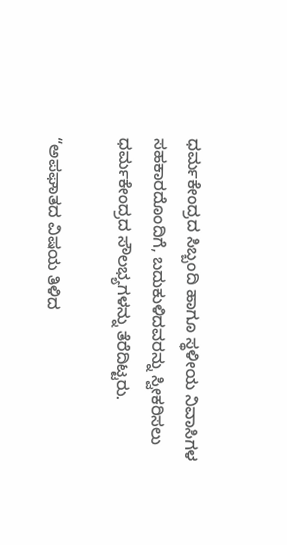ಧರ್ಮಕೇಂದ್ರದ ಸಿಬ್ಬಂದಿ ಹಾಗೂ ಸ್ಥಳೀಯ ನಿವಾಸಿಗಳ ಸಹಕಾರದೊಂದಿಗೆ, ಬದುಕುಳಿದವರನ್ನು ಸ್ವೀಕರಿಸಲು ಧರ್ಮಕೇಂದ್ರದ ಸೌಲಭ್ಯಗಳನ್ನು ತೆರೆದಿಟ್ಟರು.

“ಅಪಘಾತದ ವಿಷಯ ತಿಳಿದ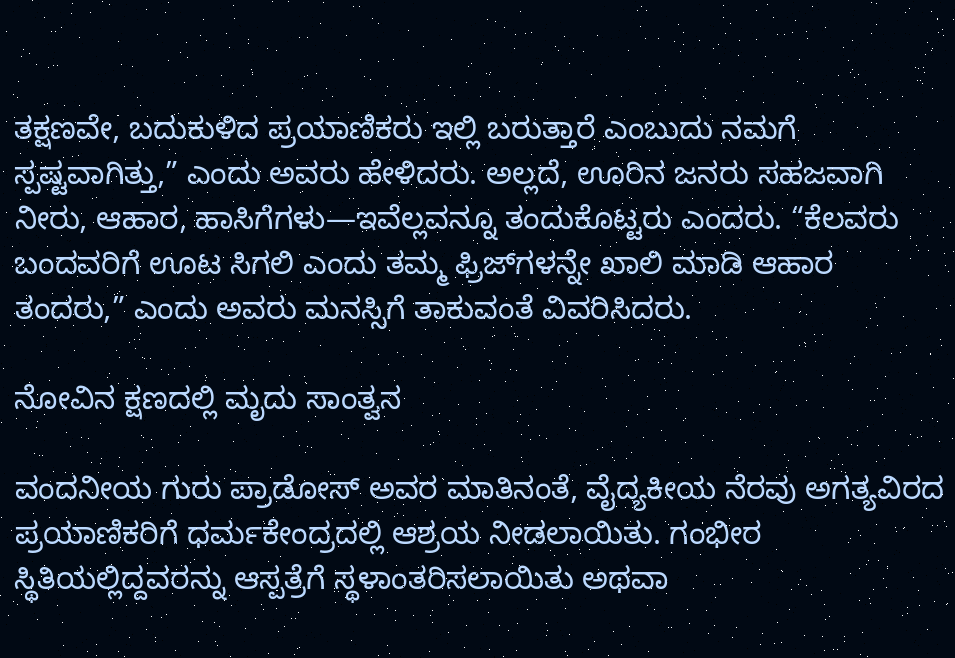ತಕ್ಷಣವೇ, ಬದುಕುಳಿದ ಪ್ರಯಾಣಿಕರು ಇಲ್ಲಿ ಬರುತ್ತಾರೆ ಎಂಬುದು ನಮಗೆ ಸ್ಪಷ್ಟವಾಗಿತ್ತು,” ಎಂದು ಅವರು ಹೇಳಿದರು. ಅಲ್ಲದೆ, ಊರಿನ ಜನರು ಸಹಜವಾಗಿ ನೀರು, ಆಹಾರ, ಹಾಸಿಗೆಗಳು—ಇವೆಲ್ಲವನ್ನೂ ತಂದುಕೊಟ್ಟರು ಎಂದರು. “ಕೆಲವರು ಬಂದವರಿಗೆ ಊಟ ಸಿಗಲಿ ಎಂದು ತಮ್ಮ ಫ್ರಿಜ್‌ಗಳನ್ನೇ ಖಾಲಿ ಮಾಡಿ ಆಹಾರ ತಂದರು,” ಎಂದು ಅವರು ಮನಸ್ಸಿಗೆ ತಾಕುವಂತೆ ವಿವರಿಸಿದರು.

ನೋವಿನ ಕ್ಷಣದಲ್ಲಿ ಮೃದು ಸಾಂತ್ವನ

ವಂದನೀಯ ಗುರು ಪ್ರಾಡೋಸ್ ಅವರ ಮಾತಿನಂತೆ, ವೈದ್ಯಕೀಯ ನೆರವು ಅಗತ್ಯವಿರದ ಪ್ರಯಾಣಿಕರಿಗೆ ಧರ್ಮಕೇಂದ್ರದಲ್ಲಿ ಆಶ್ರಯ ನೀಡಲಾಯಿತು. ಗಂಭೀರ ಸ್ಥಿತಿಯಲ್ಲಿದ್ದವರನ್ನು ಆಸ್ಪತ್ರೆಗೆ ಸ್ಥಳಾಂತರಿಸಲಾಯಿತು ಅಥವಾ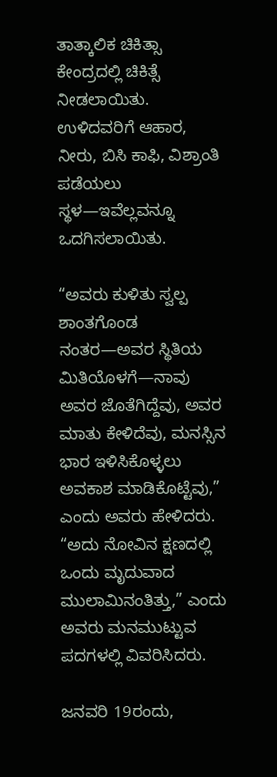ತಾತ್ಕಾಲಿಕ ಚಿಕಿತ್ಸಾ ಕೇಂದ್ರದಲ್ಲಿ ಚಿಕಿತ್ಸೆ ನೀಡಲಾಯಿತು. ಉಳಿದವರಿಗೆ ಆಹಾರ, ನೀರು, ಬಿಸಿ ಕಾಫಿ, ವಿಶ್ರಾಂತಿ ಪಡೆಯಲು ಸ್ಥಳ—ಇವೆಲ್ಲವನ್ನೂ ಒದಗಿಸಲಾಯಿತು.

“ಅವರು ಕುಳಿತು ಸ್ವಲ್ಪ ಶಾಂತಗೊಂಡ ನಂತರ—ಅವರ ಸ್ಥಿತಿಯ ಮಿತಿಯೊಳಗೆ—ನಾವು ಅವರ ಜೊತೆಗಿದ್ದೆವು, ಅವರ ಮಾತು ಕೇಳಿದೆವು, ಮನಸ್ಸಿನ ಭಾರ ಇಳಿಸಿಕೊಳ್ಳಲು ಅವಕಾಶ ಮಾಡಿಕೊಟ್ಟೆವು,” ಎಂದು ಅವರು ಹೇಳಿದರು. “ಅದು ನೋವಿನ ಕ್ಷಣದಲ್ಲಿ ಒಂದು ಮೃದುವಾದ ಮುಲಾಮಿನಂತಿತ್ತು,” ಎಂದು ಅವರು ಮನಮುಟ್ಟುವ ಪದಗಳಲ್ಲಿ ವಿವರಿಸಿದರು.

ಜನವರಿ 19ರಂದು,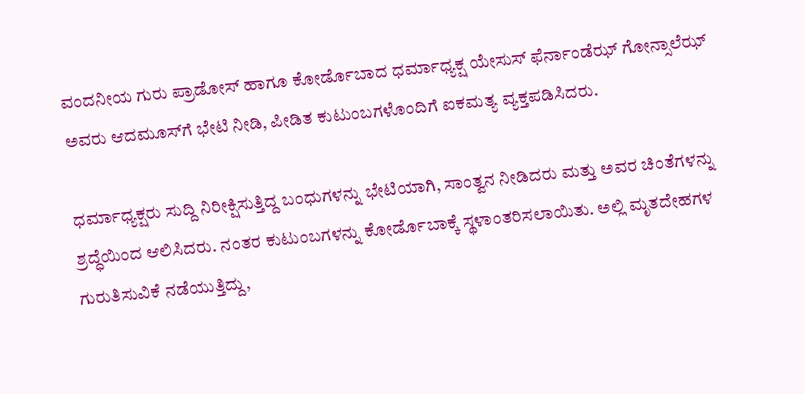ವಂದನೀಯ ಗುರು ಪ್ರಾಡೋಸ್ ಹಾಗೂ ಕೋರ್ಡೊಬಾದ ಧರ್ಮಾಧ್ಯಕ್ಷ ಯೇಸುಸ್ ಫೆರ್ನಾಂಡೆಝ್ ಗೋನ್ಸಾಲೆಝ್ ಅವರು ಆದಮೂಸ್‌ಗೆ ಭೇಟಿ ನೀಡಿ, ಪೀಡಿತ ಕುಟುಂಬಗಳೊಂದಿಗೆ ಐಕಮತ್ಯ ವ್ಯಕ್ತಪಡಿಸಿದರು.

ಧರ್ಮಾಧ್ಯಕ್ಷರು ಸುದ್ದಿ ನಿರೀಕ್ಷಿಸುತ್ತಿದ್ದ ಬಂಧುಗಳನ್ನು ಭೇಟಿಯಾಗಿ, ಸಾಂತ್ವನ ನೀಡಿದರು ಮತ್ತು ಅವರ ಚಿಂತೆಗಳನ್ನು ಶ್ರದ್ಧೆಯಿಂದ ಆಲಿಸಿದರು. ನಂತರ ಕುಟುಂಬಗಳನ್ನು ಕೋರ್ಡೊಬಾಕ್ಕೆ ಸ್ಥಳಾಂತರಿಸಲಾಯಿತು. ಅಲ್ಲಿ ಮೃತದೇಹಗಳ ಗುರುತಿಸುವಿಕೆ ನಡೆಯುತ್ತಿದ್ದು,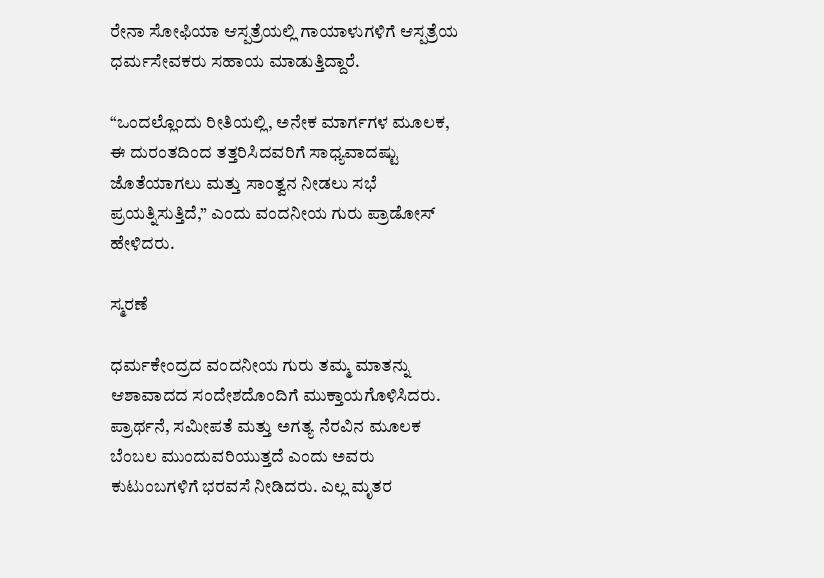ರೇನಾ ಸೋಫಿಯಾ ಆಸ್ಪತ್ರೆಯಲ್ಲಿ ಗಾಯಾಳುಗಳಿಗೆ ಆಸ್ಪತ್ರೆಯ ಧರ್ಮಸೇವಕರು ಸಹಾಯ ಮಾಡುತ್ತಿದ್ದಾರೆ.

“ಒಂದಲ್ಲೊಂದು ರೀತಿಯಲ್ಲಿ, ಅನೇಕ ಮಾರ್ಗಗಳ ಮೂಲಕ, ಈ ದುರಂತದಿಂದ ತತ್ತರಿಸಿದವರಿಗೆ ಸಾಧ್ಯವಾದಷ್ಟು ಜೊತೆಯಾಗಲು ಮತ್ತು ಸಾಂತ್ವನ ನೀಡಲು ಸಭೆ ಪ್ರಯತ್ನಿಸುತ್ತಿದೆ,” ಎಂದು ವಂದನೀಯ ಗುರು ಪ್ರಾಡೋಸ್ ಹೇಳಿದರು.

ಸ್ಮರಣೆ

ಧರ್ಮಕೇಂದ್ರದ ವಂದನೀಯ ಗುರು ತಮ್ಮ ಮಾತನ್ನು ಆಶಾವಾದದ ಸಂದೇಶದೊಂದಿಗೆ ಮುಕ್ತಾಯಗೊಳಿಸಿದರು. ಪ್ರಾರ್ಥನೆ, ಸಮೀಪತೆ ಮತ್ತು ಅಗತ್ಯ ನೆರವಿನ ಮೂಲಕ ಬೆಂಬಲ ಮುಂದುವರಿಯುತ್ತದೆ ಎಂದು ಅವರು ಕುಟುಂಬಗಳಿಗೆ ಭರವಸೆ ನೀಡಿದರು. ಎಲ್ಲ ಮೃತರ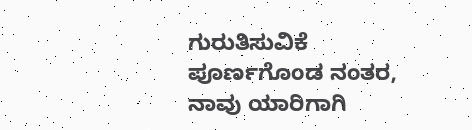ಗುರುತಿಸುವಿಕೆ ಪೂರ್ಣಗೊಂಡ ನಂತರ, ನಾವು ಯಾರಿಗಾಗಿ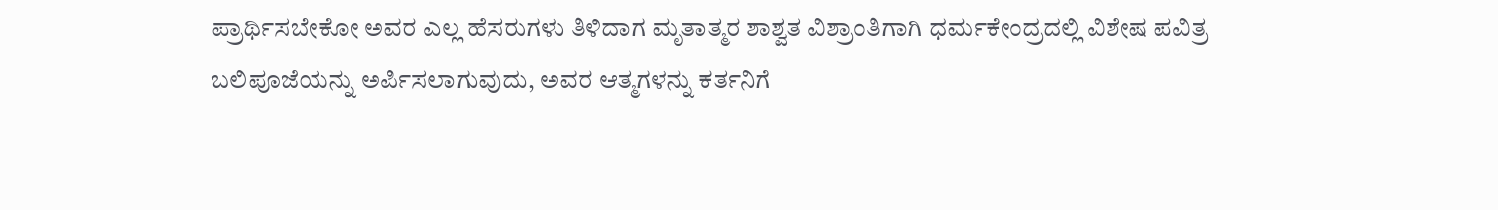ಪ್ರಾರ್ಥಿಸಬೇಕೋ ಅವರ ಎಲ್ಲ ಹೆಸರುಗಳು ತಿಳಿದಾಗ ಮೃತಾತ್ಮರ ಶಾಶ್ವತ ವಿಶ್ರಾಂತಿಗಾಗಿ ಧರ್ಮಕೇಂದ್ರದಲ್ಲಿ ವಿಶೇಷ ಪವಿತ್ರ ಬಲಿಪೂಜೆಯನ್ನು ಅರ್ಪಿಸಲಾಗುವುದು, ಅವರ ಆತ್ಮಗಳನ್ನು ಕರ್ತನಿಗೆ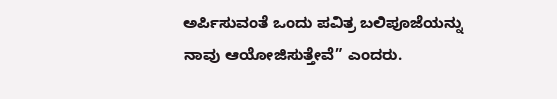ಅರ್ಪಿಸುವಂತೆ ಒಂದು ಪವಿತ್ರ ಬಲಿಪೂಜೆಯನ್ನು ನಾವು ಆಯೋಜಿಸುತ್ತೇವೆ” ಎಂದರು.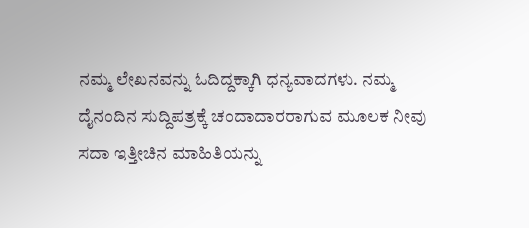ನಮ್ಮ ಲೇಖನವನ್ನು ಓದಿದ್ದಕ್ಕಾಗಿ ಧನ್ಯವಾದಗಳು. ನಮ್ಮ ದೈನಂದಿನ ಸುದ್ದಿಪತ್ರಕ್ಕೆ ಚಂದಾದಾರರಾಗುವ ಮೂಲಕ ನೀವು ಸದಾ ಇತ್ತೀಚಿನ ಮಾಹಿತಿಯನ್ನು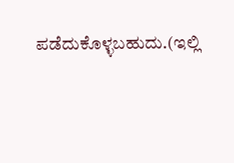ಪಡೆದುಕೊಳ್ಳಬಹುದು.(ಇಲ್ಲಿ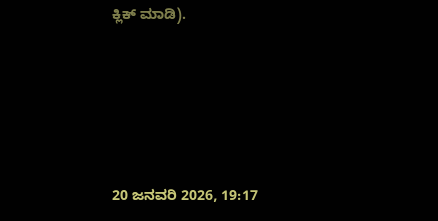ಕ್ಲಿಕ್ ಮಾಡಿ).





20 ಜನವರಿ 2026, 19:17